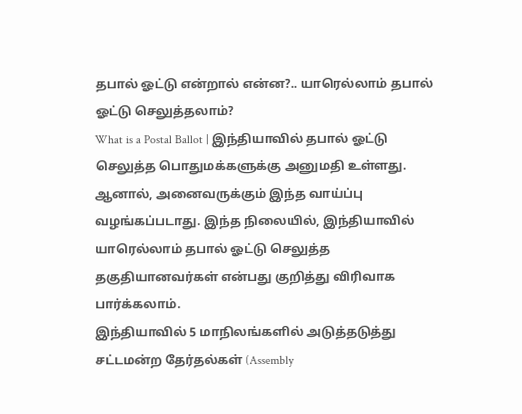தபால் ஓட்டு என்றால் என்ன?.. யாரெல்லாம் தபால் ஓட்டு செலுத்தலாம்?
What is a Postal Ballot | இந்தியாவில் தபால் ஓட்டு செலுத்த பொதுமக்களுக்கு அனுமதி உள்ளது. ஆனால், அனைவருக்கும் இந்த வாய்ப்பு வழங்கப்படாது. இந்த நிலையில், இந்தியாவில் யாரெல்லாம் தபால் ஓட்டு செலுத்த தகுதியானவர்கள் என்பது குறித்து விரிவாக பார்க்கலாம்.
இந்தியாவில் 5 மாநிலங்களில் அடுத்தடுத்து சட்டமன்ற தேர்தல்கள் (Assembly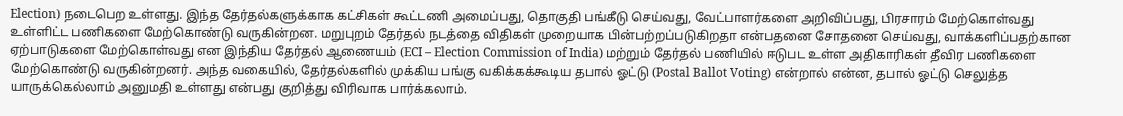Election) நடைபெற உள்ளது. இந்த தேர்தல்களுக்காக கட்சிகள் கூட்டணி அமைப்பது, தொகுதி பங்கீடு செய்வது, வேட்பாளர்களை அறிவிப்பது, பிரசாரம் மேற்கொள்வது உள்ளிட்ட பணிகளை மேற்கொண்டு வருகின்றன. மறுபுறம் தேர்தல் நடத்தை விதிகள் முறையாக பின்பற்றப்படுகிறதா என்பதனை சோதனை செய்வது, வாக்களிப்பதற்கான ஏற்பாடுகளை மேற்கொள்வது என இந்திய தேர்தல் ஆணையம் (ECI – Election Commission of India) மற்றும் தேர்தல் பணியில் ஈடுபட உள்ள அதிகாரிகள் தீவிர பணிகளை மேற்கொண்டு வருகின்றனர். அந்த வகையில், தேர்தல்களில் முக்கிய பங்கு வகிக்கக்கூடிய தபால் ஓட்டு (Postal Ballot Voting) என்றால் என்ன, தபால் ஓட்டு செலுத்த யாருக்கெல்லாம் அனுமதி உள்ளது என்பது குறித்து விரிவாக பார்க்கலாம்.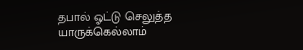தபால் ஓட்டு செலுத்த யாருக்கெல்லாம்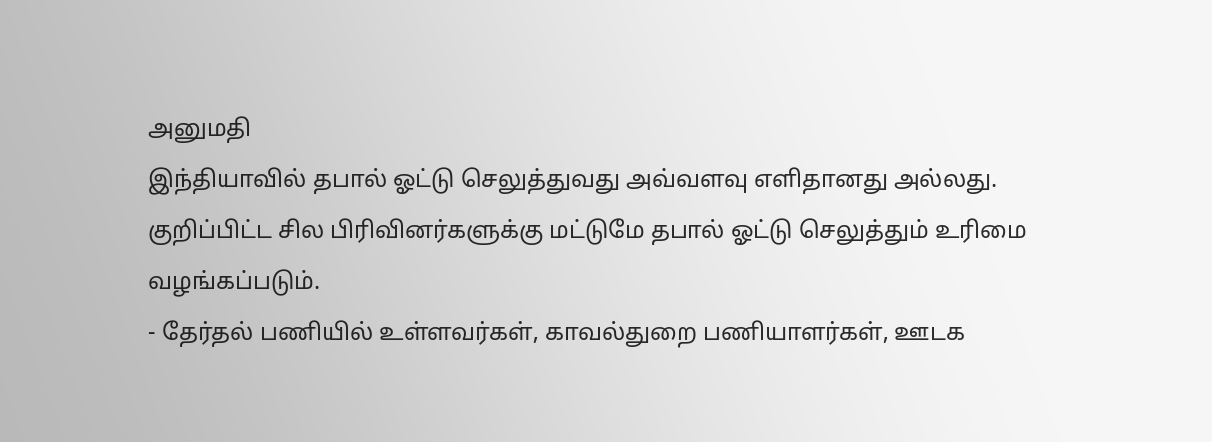அனுமதி
இந்தியாவில் தபால் ஓட்டு செலுத்துவது அவ்வளவு எளிதானது அல்லது. குறிப்பிட்ட சில பிரிவினர்களுக்கு மட்டுமே தபால் ஓட்டு செலுத்தும் உரிமை வழங்கப்படும்.
- தேர்தல் பணியில் உள்ளவர்கள், காவல்துறை பணியாளர்கள், ஊடக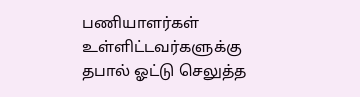பணியாளர்கள் உள்ளிட்டவர்களுக்கு தபால் ஓட்டு செலுத்த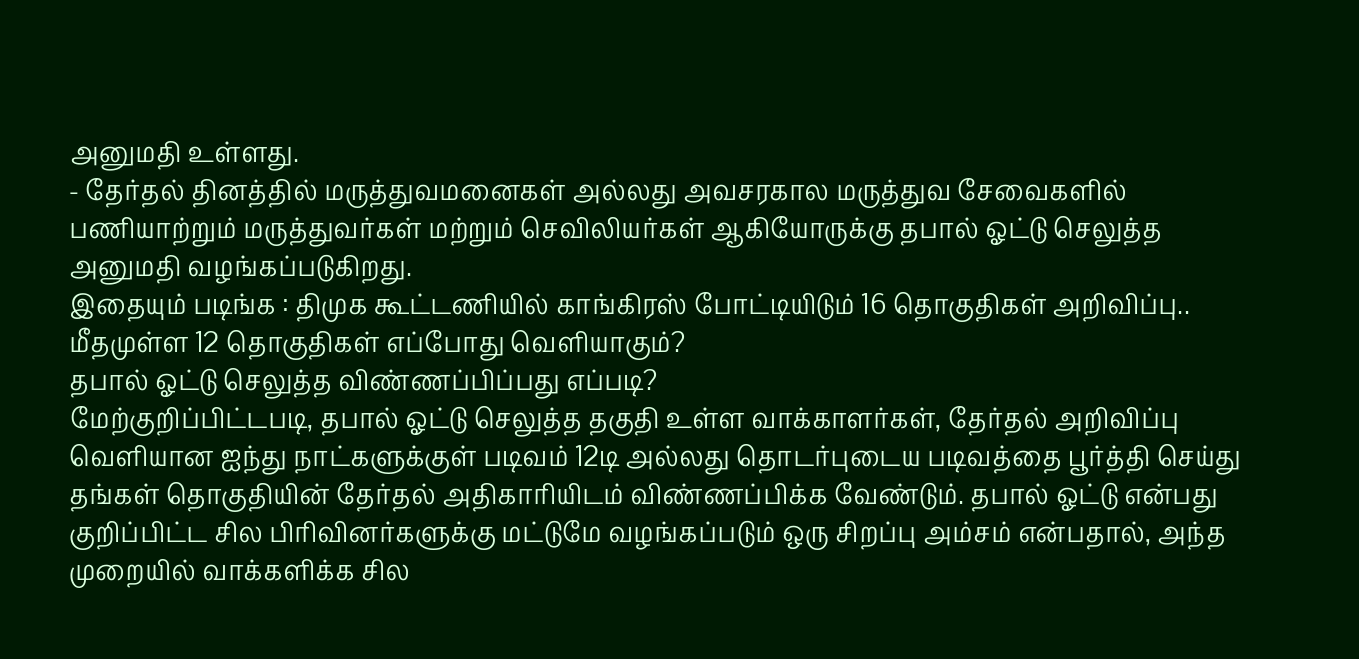அனுமதி உள்ளது.
- தேர்தல் தினத்தில் மருத்துவமனைகள் அல்லது அவசரகால மருத்துவ சேவைகளில் பணியாற்றும் மருத்துவர்கள் மற்றும் செவிலியர்கள் ஆகியோருக்கு தபால் ஓட்டு செலுத்த அனுமதி வழங்கப்படுகிறது.
இதையும் படிங்க : திமுக கூட்டணியில் காங்கிரஸ் போட்டியிடும் 16 தொகுதிகள் அறிவிப்பு.. மீதமுள்ள 12 தொகுதிகள் எப்போது வெளியாகும்?
தபால் ஓட்டு செலுத்த விண்ணப்பிப்பது எப்படி?
மேற்குறிப்பிட்டபடி, தபால் ஓட்டு செலுத்த தகுதி உள்ள வாக்காளர்கள், தேர்தல் அறிவிப்பு வெளியான ஐந்து நாட்களுக்குள் படிவம் 12டி அல்லது தொடர்புடைய படிவத்தை பூர்த்தி செய்து தங்கள் தொகுதியின் தேர்தல் அதிகாரியிடம் விண்ணப்பிக்க வேண்டும். தபால் ஓட்டு என்பது குறிப்பிட்ட சில பிரிவினர்களுக்கு மட்டுமே வழங்கப்படும் ஒரு சிறப்பு அம்சம் என்பதால், அந்த முறையில் வாக்களிக்க சில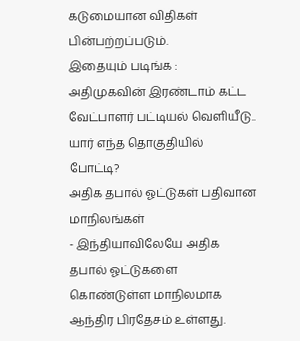கடுமையான விதிகள் பின்பற்றப்படும்.
இதையும் படிங்க : அதிமுகவின் இரண்டாம் கட்ட வேட்பாளர் பட்டியல் வெளியீடு.. யார் எந்த தொகுதியில் போட்டி?
அதிக தபால் ஓட்டுகள் பதிவான மாநிலங்கள்
- இந்தியாவிலேயே அதிக தபால் ஓட்டுகளை கொண்டுள்ள மாநிலமாக ஆந்திர பிரதேசம் உள்ளது.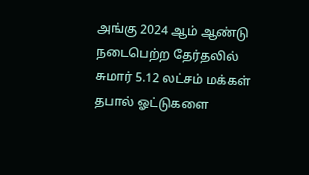அங்கு 2024 ஆம் ஆண்டு நடைபெற்ற தேர்தலில் சுமார் 5.12 லட்சம் மக்கள் தபால் ஓட்டுகளை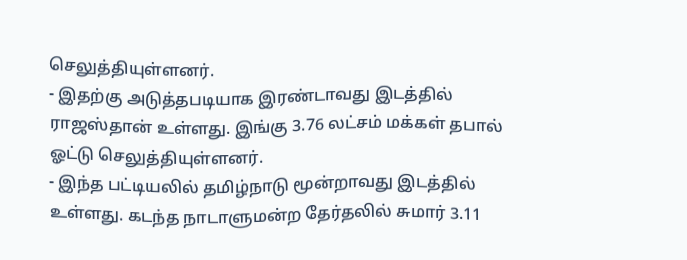செலுத்தியுள்ளனர்.
- இதற்கு அடுத்தபடியாக இரண்டாவது இடத்தில் ராஜஸ்தான் உள்ளது. இங்கு 3.76 லட்சம் மக்கள் தபால் ஓட்டு செலுத்தியுள்ளனர்.
- இந்த பட்டியலில் தமிழ்நாடு மூன்றாவது இடத்தில் உள்ளது. கடந்த நாடாளுமன்ற தேர்தலில் சுமார் 3.11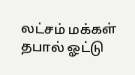லட்சம் மக்கள் தபால் ஓட்டு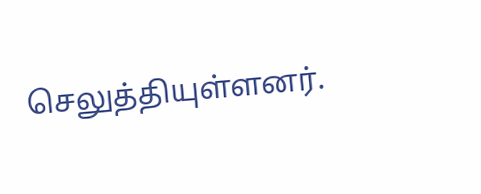செலுத்தியுள்ளனர்.